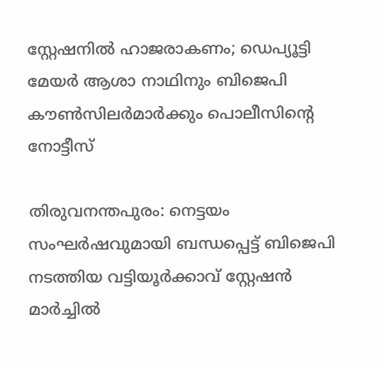സ്റ്റേഷനിൽ ഹാജരാകണം; ഡെപ്യൂട്ടി മേയർ ആശാ നാഥിനും ബിജെപി കൗൺസിലർമാർക്കും പൊലീസിന്റെ നോട്ടീസ്

തിരുവനന്തപുരം: നെട്ടയം സംഘർഷവുമായി ബന്ധപ്പെട്ട് ബിജെപി നടത്തിയ വട്ടിയൂർക്കാവ് സ്റ്റേഷൻ മാർച്ചിൽ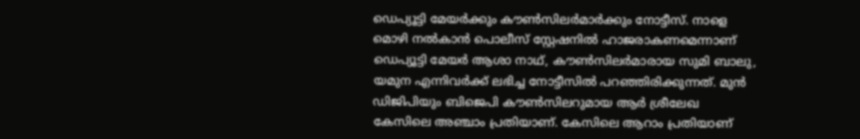ഡെപ്യൂട്ടി മേയർക്കും കൗൺസിലർമാർക്കും നോട്ടീസ്. നാളെ മൊഴി നൽകാൻ പൊലീസ് സ്റ്റേഷനിൽ ഹാജരാകണമെന്നാണ് ഡെപ്യൂട്ടി മേയർ ആശാ നാഥ്, കൗൺസിലർമാരായ സുമി ബാലു, യമുന എന്നിവർക്ക് ലഭിച്ച നോട്ടീസിൽ പറഞ്ഞിരിക്കുന്നത്. മുൻ ഡിജിപിയും ബിജെപി കൗൺസിലറുമായ ആർ ശ്രീലേഖ കേസിലെ അഞ്ചാം പ്രതിയാണ്. കേസിലെ ആറാം പ്രതിയാണ്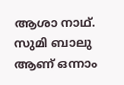ആശാ നാഥ്. സുമി ബാലു ആണ് ഒന്നാം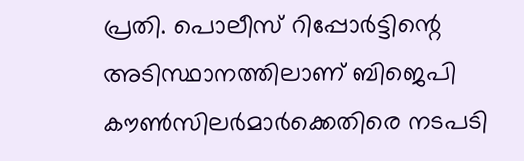പ്രതി. പൊലീസ് റിപ്പോർട്ടിന്റെ അടിസ്ഥാനത്തിലാണ് ബിജെപി കൗൺസിലർമാർക്കെതിരെ നടപടി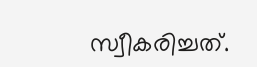സ്വീകരിച്ചത്.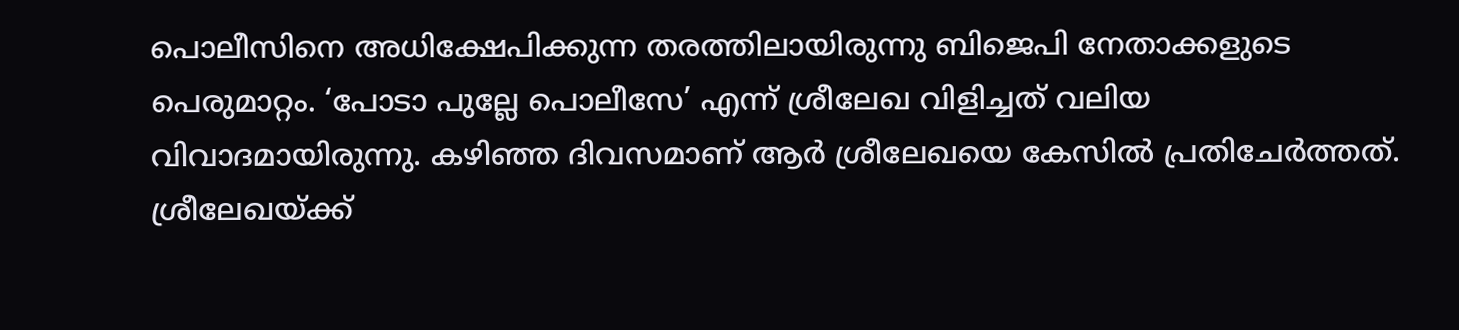പൊലീസിനെ അധിക്ഷേപിക്കുന്ന തരത്തിലായിരുന്നു ബിജെപി നേതാക്കളുടെ പെരുമാറ്റം. ‘പോടാ പുല്ലേ പൊലീസേ’ എന്ന് ശ്രീലേഖ വിളിച്ചത് വലിയ വിവാദമായിരുന്നു. കഴിഞ്ഞ ദിവസമാണ് ആർ ശ്രീലേഖയെ കേസിൽ പ്രതിചേർത്തത്. ശ്രീലേഖയ്ക്ക്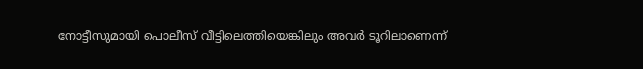നോട്ടീസുമായി പൊലീസ് വീട്ടിലെത്തിയെങ്കിലും അവർ ടൂറിലാണെന്ന്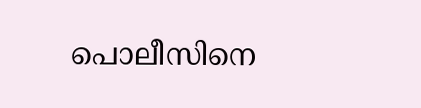പൊലീസിനെ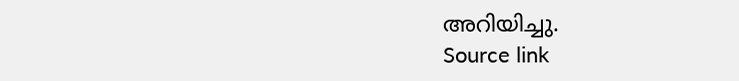അറിയിച്ചു.
Source link